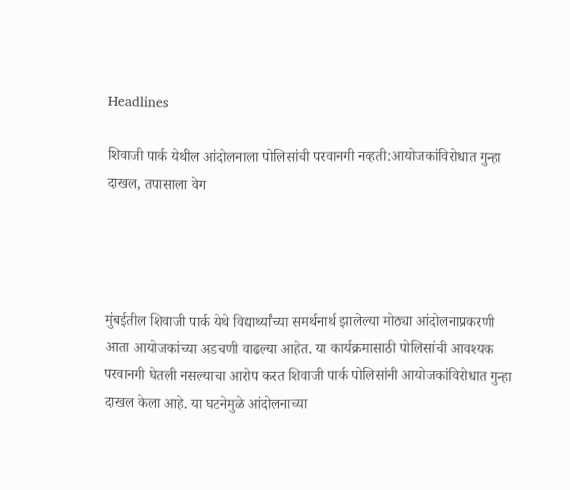Headlines

शिवाजी पार्क येथील आंदोलनाला पोलिसांची परवानगी नव्हती:आयोजकांविरोधात गुन्हा दाखल, तपासाला वेग




मुंबईतील शिवाजी पार्क येथे विद्यार्थ्यांच्या समर्थनार्थ झालेल्या मोठ्या आंदोलनाप्रकरणी आता आयोजकांच्या अडचणी वाढल्या आहेत. या कार्यक्रमासाठी पोलिसांची आवश्यक परवानगी घेतली नसल्याचा आरोप करत शिवाजी पार्क पोलिसांनी आयोजकांविरोधात गुन्हा दाखल केला आहे. या घटनेमुळे आंदोलनाच्या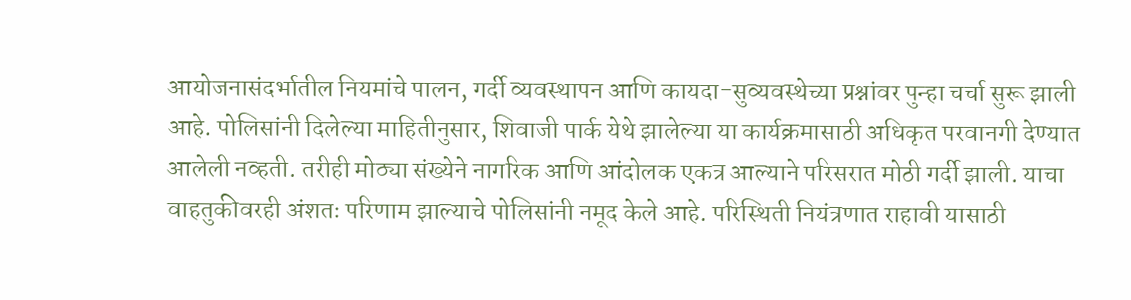आयोजनासंदर्भातील नियमांचे पालन, गर्दी व्यवस्थापन आणि कायदा-सुव्यवस्थेच्या प्रश्नांवर पुन्हा चर्चा सुरू झाली आहे. पोलिसांनी दिलेल्या माहितीनुसार, शिवाजी पार्क येथे झालेल्या या कार्यक्रमासाठी अधिकृत परवानगी देण्यात आलेली नव्हती. तरीही मोठ्या संख्येने नागरिक आणि आंदोलक एकत्र आल्याने परिसरात मोठी गर्दी झाली. याचा वाहतुकीवरही अंशतः परिणाम झाल्याचे पोलिसांनी नमूद केले आहे. परिस्थिती नियंत्रणात राहावी यासाठी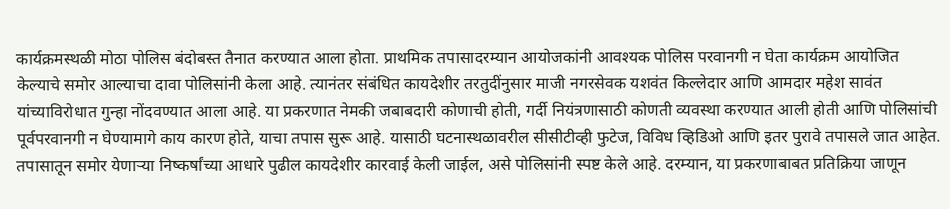कार्यक्रमस्थळी मोठा पोलिस बंदोबस्त तैनात करण्यात आला होता. प्राथमिक तपासादरम्यान आयोजकांनी आवश्यक पोलिस परवानगी न घेता कार्यक्रम आयोजित केल्याचे समोर आल्याचा दावा पोलिसांनी केला आहे. त्यानंतर संबंधित कायदेशीर तरतुदींनुसार माजी नगरसेवक यशवंत किल्लेदार आणि आमदार महेश सावंत यांच्याविरोधात गुन्हा नोंदवण्यात आला आहे. या प्रकरणात नेमकी जबाबदारी कोणाची होती, गर्दी नियंत्रणासाठी कोणती व्यवस्था करण्यात आली होती आणि पोलिसांची पूर्वपरवानगी न घेण्यामागे काय कारण होते, याचा तपास सुरू आहे. यासाठी घटनास्थळावरील सीसीटीव्ही फुटेज, विविध व्हिडिओ आणि इतर पुरावे तपासले जात आहेत. तपासातून समोर येणाऱ्या निष्कर्षांच्या आधारे पुढील कायदेशीर कारवाई केली जाईल, असे पोलिसांनी स्पष्ट केले आहे. दरम्यान, या प्रकरणाबाबत प्रतिक्रिया जाणून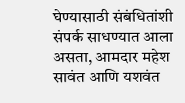घेण्यासाठी संबंधितांशी संपर्क साधण्यात आला असता, आमदार महेश सावंत आणि यशवंत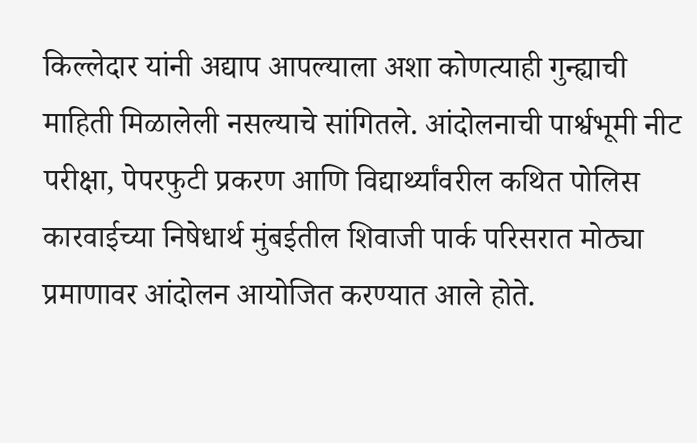किल्लेदार यांनी अद्याप आपल्याला अशा कोणत्याही गुन्ह्याची माहिती मिळालेली नसल्याचे सांगितले. आंदोलनाची पार्श्वभूमी नीट परीक्षा, पेपरफुटी प्रकरण आणि विद्यार्थ्यांवरील कथित पोलिस कारवाईच्या निषेधार्थ मुंबईतील शिवाजी पार्क परिसरात मोठ्या प्रमाणावर आंदोलन आयोजित करण्यात आले होते.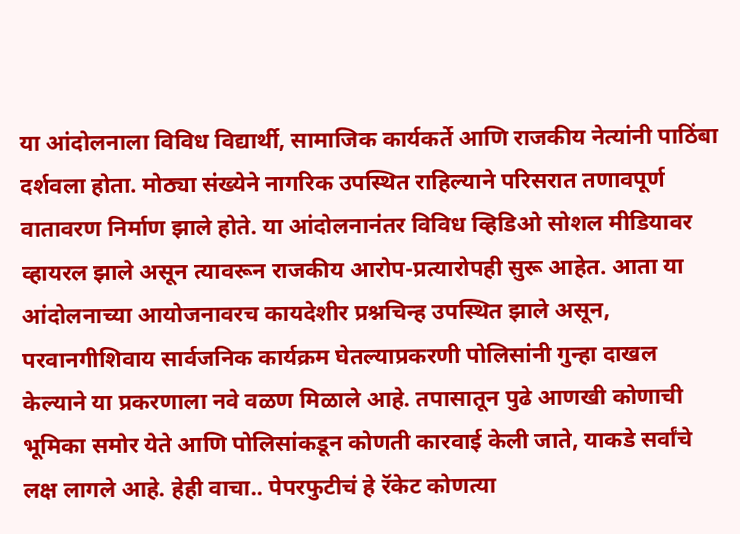या आंदोलनाला विविध विद्यार्थी, सामाजिक कार्यकर्ते आणि राजकीय नेत्यांनी पाठिंबा दर्शवला होता. मोठ्या संख्येने नागरिक उपस्थित राहिल्याने परिसरात तणावपूर्ण वातावरण निर्माण झाले होते. या आंदोलनानंतर विविध व्हिडिओ सोशल मीडियावर व्हायरल झाले असून त्यावरून राजकीय आरोप-प्रत्यारोपही सुरू आहेत. आता या आंदोलनाच्या आयोजनावरच कायदेशीर प्रश्नचिन्ह उपस्थित झाले असून, परवानगीशिवाय सार्वजनिक कार्यक्रम घेतल्याप्रकरणी पोलिसांनी गुन्हा दाखल केल्याने या प्रकरणाला नवे वळण मिळाले आहे. तपासातून पुढे आणखी कोणाची भूमिका समोर येते आणि पोलिसांकडून कोणती कारवाई केली जाते, याकडे सर्वांचे लक्ष लागले आहे. हेही वाचा.. पेपरफुटीचं हे रॅकेट कोणत्या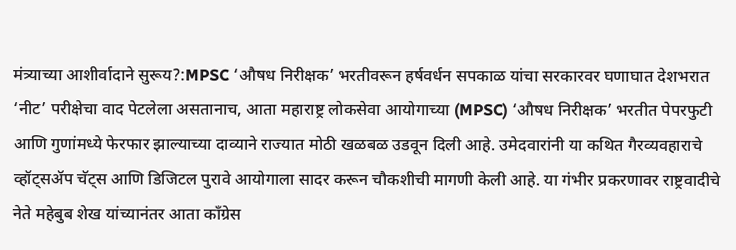मंत्र्याच्या आशीर्वादाने सुरूय?:MPSC ‘औषध निरीक्षक’ भरतीवरून हर्षवर्धन सपकाळ यांचा सरकारवर घणाघात देशभरात ‘नीट’ परीक्षेचा वाद पेटलेला असतानाच, आता महाराष्ट्र लोकसेवा आयोगाच्या (MPSC) ‘औषध निरीक्षक’ भरतीत पेपरफुटी आणि गुणांमध्ये फेरफार झाल्याच्या दाव्याने राज्यात मोठी खळबळ उडवून दिली आहे. उमेदवारांनी या कथित गैरव्यवहाराचे व्हॉट्सॲप चॅट्स आणि डिजिटल पुरावे आयोगाला सादर करून चौकशीची मागणी केली आहे. या गंभीर प्रकरणावर राष्ट्रवादीचे नेते महेबुब शेख यांच्यानंतर आता काँग्रेस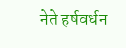नेते हर्षवर्धन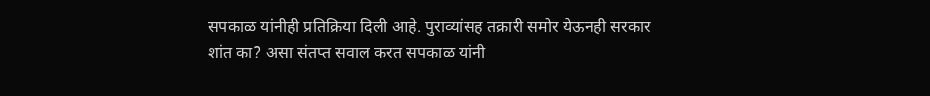सपकाळ यांनीही प्रतिक्रिया दिली आहे. पुराव्यांसह तक्रारी समोर येऊनही सरकार शांत का? असा संतप्त सवाल करत सपकाळ यांनी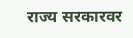राज्य सरकारवर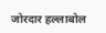जोरदार हल्लाबोल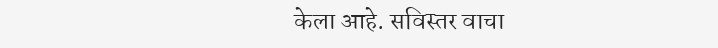केला आहे. सविस्तर वाचा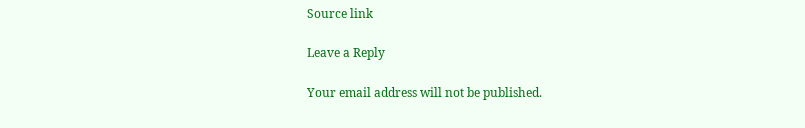Source link

Leave a Reply

Your email address will not be published.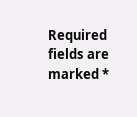Required fields are marked *